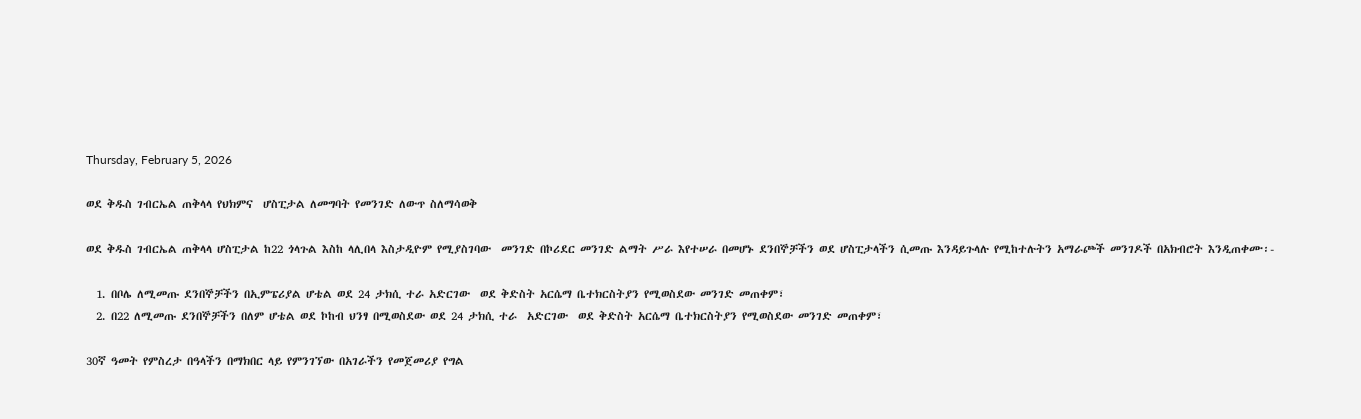Thursday, February 5, 2026

ወደ ቅዱስ ገብርኤል ጠቅላላ የህክምና  ሆስፒታል ለመግባት የመንገድ ለውጥ ስለማሳወቅ

ወደ ቅዱስ ገብርኤል ጠቅላላ ሆስፒታል ከ22 ጎላጉል እስከ ላሊበላ እስታዲዮም የሚያስገባው  መንገድ በኮሪደር መንገድ ልማት ሥራ እየተሠራ በመሆኑ ደንበኞቻችን ወደ ሆስፒታላችን ሲመጡ እንዳይጉላሉ የሚከተሉትን አማራጮች መንገዶች በአክብሮት እንዲጠቀሙ፡-

  1. በቦሌ ለሚመጡ ደንበኞቻችን በኢምፔሪያል ሆቴል ወደ 24 ታክሲ ተራ አድርገው  ወደ ቅድስት አርሴማ ቤተክርስትያን የሚወስደው መንገድ መጠቀም፣
  2. በ22 ለሚመጡ ደንበኞቻችን በለም ሆቴል ወደ ኮከብ ህንፃ በሚወስደው ወደ 24 ታክሲ ተራ  አድርገው  ወደ ቅድስት አርሴማ ቤተክርስትያን የሚወስደው መንገድ መጠቀም፣

30ኛ ዓመት የምስረታ በዓላችን በማክበር ላይ የምንገኘው በአገራችን የመጀመሪያ የግል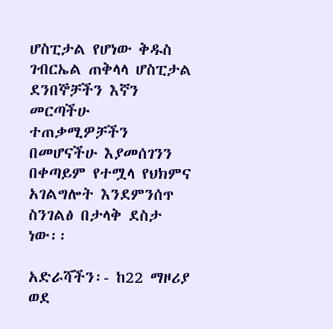ሆስፒታል የሆነው ቅዱስ ገብርኤል ጠቅላላ ሆስፒታል ደንበኞቻችን እኛን መርጣችሁ ተጠቃሚዎቻችን በመሆናችሁ እያመሰገንን በቀጣይም የተሟላ የህክምና አገልግሎት እንደምንሰጥ  ስንገልፅ በታላቅ ደስታ ነው፡፡

አድራሻችን፡- ከ22 ማዞሪያ ወደ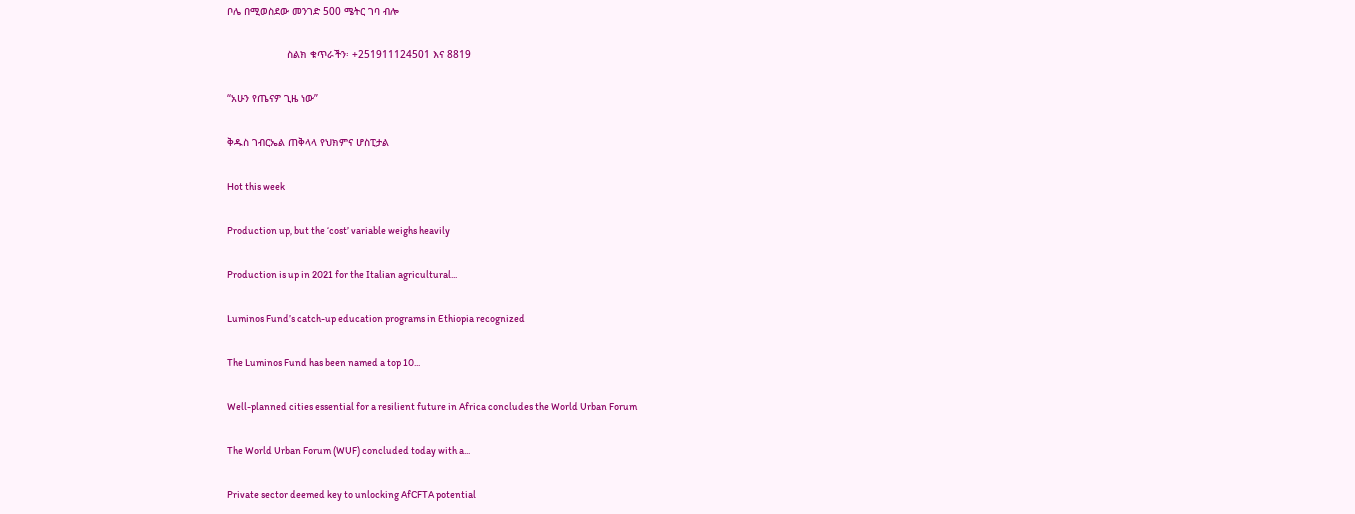ቦሌ በሚወስደው መንገድ 500 ሜትር ገባ ብሎ

                    ስልክ ቁጥራችን፡ +251911124501 እና 8819

“አሁን የጤናዎ ጊዜ ነው”

ቅዱስ ገብርኤል ጠቅላላ የህክምና ሆስፒታል

Hot this week

Production up, but the ‘cost’ variable weighs heavily

Production is up in 2021 for the Italian agricultural...

Luminos Fund’s catch-up education programs in Ethiopia recognized

The Luminos Fund has been named a top 10...

Well-planned cities essential for a resilient future in Africa concludes the World Urban Forum

The World Urban Forum (WUF) concluded today with a...

Private sector deemed key to unlocking AfCFTA potential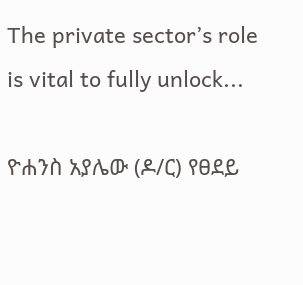The private sector’s role is vital to fully unlock...

ዮሐንስ አያሌው (ዶ/ር) የፀደይ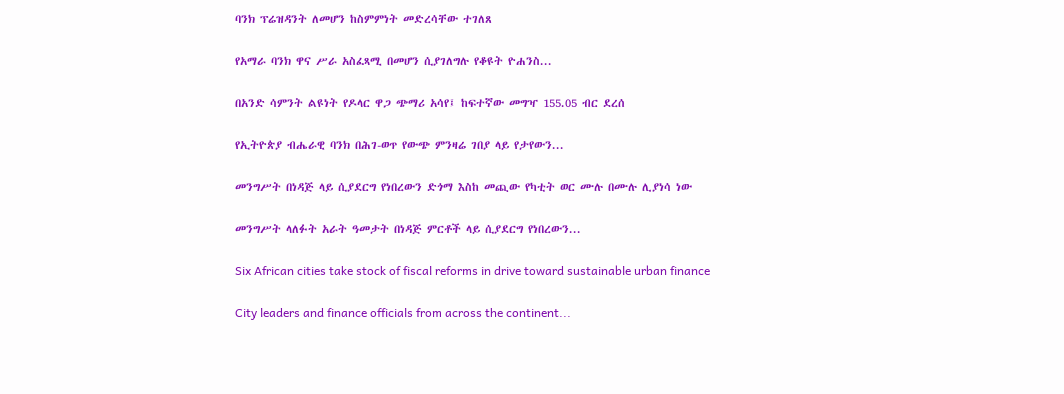ባንክ ፕሬዝዳንት ለመሆን ከስምምነት መድረሳቸው ተገለጸ

የአማራ ባንክ ዋና ሥራ አስፈጻሚ በመሆን ሲያገለግሉ የቆዩት ዮሐንስ...

በአንድ ሳምንት ልዩነት የዶላር ዋጋ ጭማሪ አሳየ፤ ከፍተኛው መግዣ 155.05 ብር ደረሰ

የኢትዮጵያ ብሔራዊ ባንክ በሕገ-ወጥ የውጭ ምንዛሬ ገበያ ላይ የታየውን...

መንግሥት በነዳጅ ላይ ሲያደርግ የነበረውን ድጎማ እስከ መጪው የካቲት ወር ሙሉ በሙሉ ሊያነሳ ነው

መንግሥት ላለፉት አራት ዓመታት በነዳጅ ምርቶች ላይ ሲያደርግ የነበረውን...

Six African cities take stock of fiscal reforms in drive toward sustainable urban finance

City leaders and finance officials from across the continent...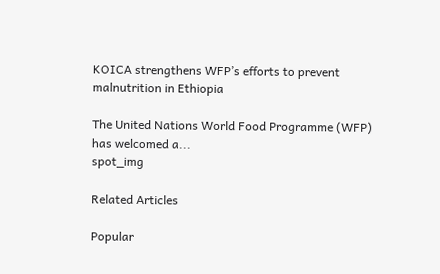KOICA strengthens WFP’s efforts to prevent malnutrition in Ethiopia

The United Nations World Food Programme (WFP) has welcomed a...
spot_img

Related Articles

Popular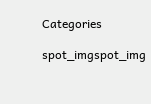Categories

spot_imgspot_img